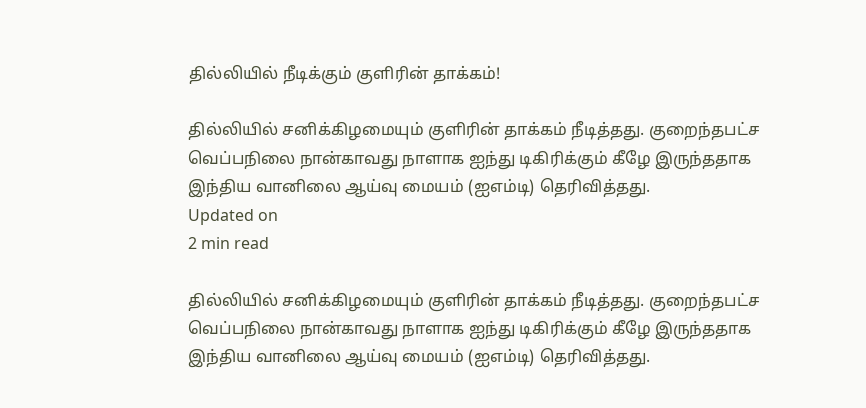தில்லியில் நீடிக்கும் குளிரின் தாக்கம்!

தில்லியில் சனிக்கிழமையும் குளிரின் தாக்கம் நீடித்தது. குறைந்தபட்ச வெப்பநிலை நான்காவது நாளாக ஐந்து டிகிரிக்கும் கீழே இருந்ததாக இந்திய வானிலை ஆய்வு மையம் (ஐஎம்டி) தெரிவித்தது.
Updated on
2 min read

தில்லியில் சனிக்கிழமையும் குளிரின் தாக்கம் நீடித்தது. குறைந்தபட்ச வெப்பநிலை நான்காவது நாளாக ஐந்து டிகிரிக்கும் கீழே இருந்ததாக இந்திய வானிலை ஆய்வு மையம் (ஐஎம்டி) தெரிவித்தது.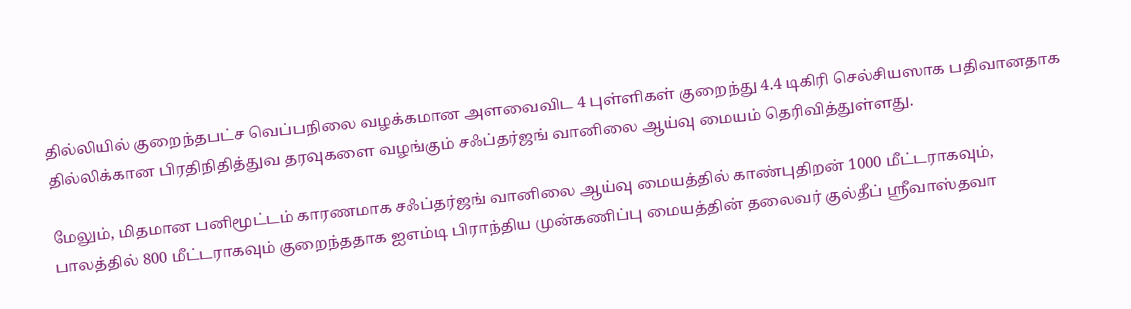தில்லியில் குறைந்தபட்ச வெப்பநிலை வழக்கமான அளவைவிட 4 புள்ளிகள் குறைந்து 4.4 டிகிரி செல்சியஸாக பதிவானதாக தில்லிக்கான பிரதிநிதித்துவ தரவுகளை வழங்கும் சஃப்தர்ஜங் வானிலை ஆய்வு மையம் தெரிவித்துள்ளது.

மேலும், மிதமான பனிமூட்டம் காரணமாக சஃப்தர்ஜங் வானிலை ஆய்வு மையத்தில் காண்புதிறன் 1000 மீட்டராகவும், பாலத்தில் 800 மீட்டராகவும் குறைந்ததாக ஐஎம்டி பிராந்திய முன்கணிப்பு மையத்தின் தலைவர் குல்தீப் ஸ்ரீவாஸ்தவா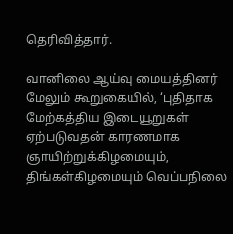தெரிவித்தார்.

வானிலை ஆய்வு மையத்தினர் மேலும் கூறுகையில், ‘புதிதாக மேற்கத்திய இடையூறுகள் ஏற்படுவதன் காரணமாக ஞாயிற்றுக்கிழமையும், திங்கள்கிழமையும் வெப்பநிலை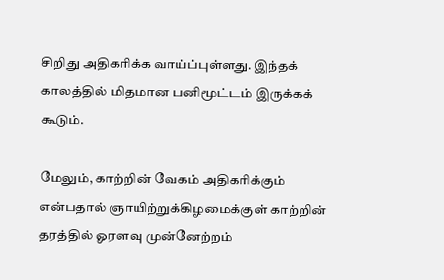சிறிது அதிகரிக்க வாய்ப்புள்ளது. இந்தக் காலத்தில் மிதமான பனிமூட்டம் இருக்கக் கூடும்.

மேலும், காற்றின் வேகம் அதிகரிக்கும் என்பதால் ஞாயிற்றுக்கிழமைக்குள் காற்றின் தரத்தில் ஓரளவு முன்னேற்றம்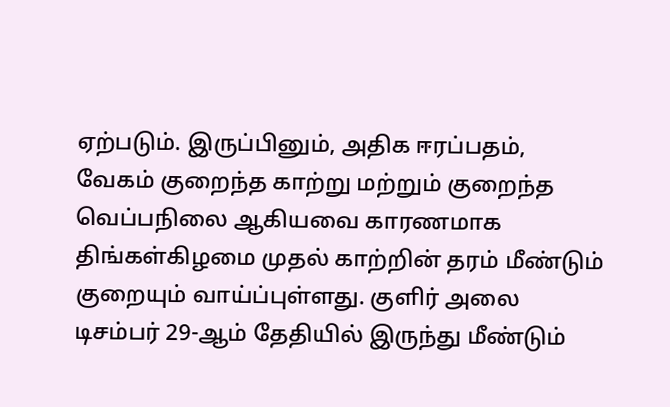ஏற்படும். இருப்பினும், அதிக ஈரப்பதம், வேகம் குறைந்த காற்று மற்றும் குறைந்த வெப்பநிலை ஆகியவை காரணமாக திங்கள்கிழமை முதல் காற்றின் தரம் மீண்டும் குறையும் வாய்ப்புள்ளது. குளிர் அலை டிசம்பர் 29-ஆம் தேதியில் இருந்து மீண்டும்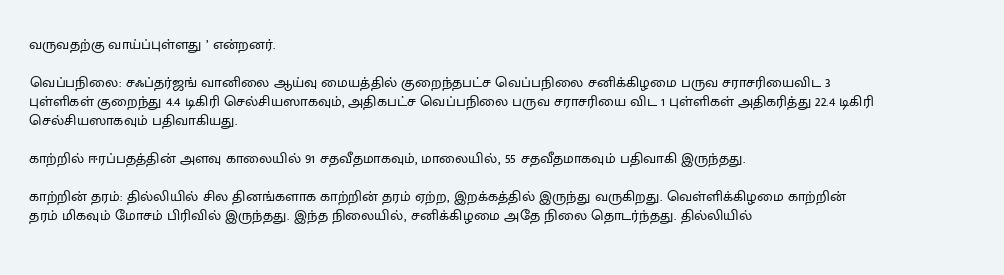வருவதற்கு வாய்ப்புள்ளது ’ என்றனர்.

வெப்பநிலை: சஃப்தர்ஜங் வானிலை ஆய்வு மையத்தில் குறைந்தபட்ச வெப்பநிலை சனிக்கிழமை பருவ சராசரியைவிட 3 புள்ளிகள் குறைந்து 4.4 டிகிரி செல்சியஸாகவும், அதிகபட்ச வெப்பநிலை பருவ சராசரியை விட 1 புள்ளிகள் அதிகரித்து 22.4 டிகிரி செல்சியஸாகவும் பதிவாகியது.

காற்றில் ஈரப்பதத்தின் அளவு காலையில் 91 சதவீதமாகவும், மாலையில், 55 சதவீதமாகவும் பதிவாகி இருந்தது.

காற்றின் தரம்: தில்லியில் சில தினங்களாக காற்றின் தரம் ஏற்ற, இறக்கத்தில் இருந்து வருகிறது. வெள்ளிக்கிழமை காற்றின் தரம் மிகவும் மோசம் பிரிவில் இருந்தது. இந்த நிலையில், சனிக்கிழமை அதே நிலை தொடர்ந்தது. தில்லியில்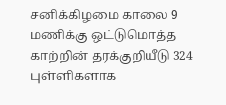சனிக்கிழமை காலை 9 மணிக்கு ஒட்டுமொத்த காற்றின் தரக்குறியீடு 324 புள்ளிகளாக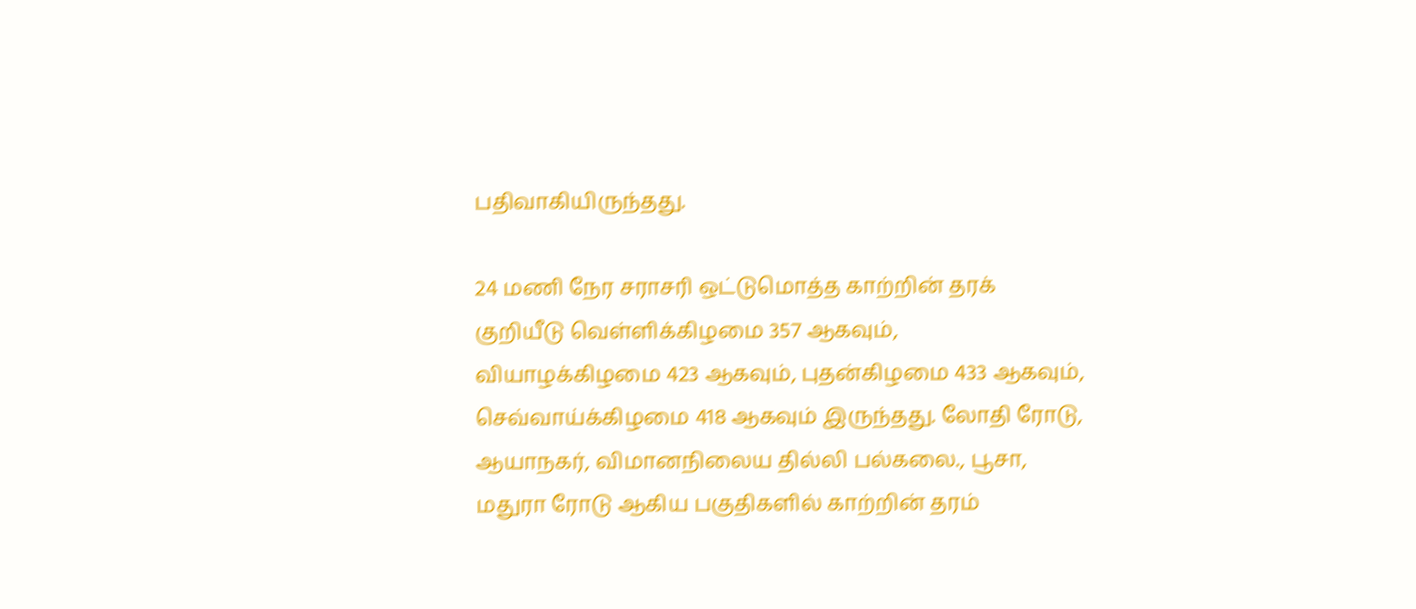பதிவாகியிருந்தது.

24 மணி நேர சராசரி ஒட்டுமொத்த காற்றின் தரக் குறியீடு வெள்ளிக்கிழமை 357 ஆகவும், வியாழக்கிழமை 423 ஆகவும், புதன்கிழமை 433 ஆகவும், செவ்வாய்க்கிழமை 418 ஆகவும் இருந்தது. லோதி ரோடு, ஆயாநகர், விமானநிலைய தில்லி பல்கலை., பூசா, மதுரா ரோடு ஆகிய பகுதிகளில் காற்றின் தரம்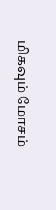மிகவும் மோசம்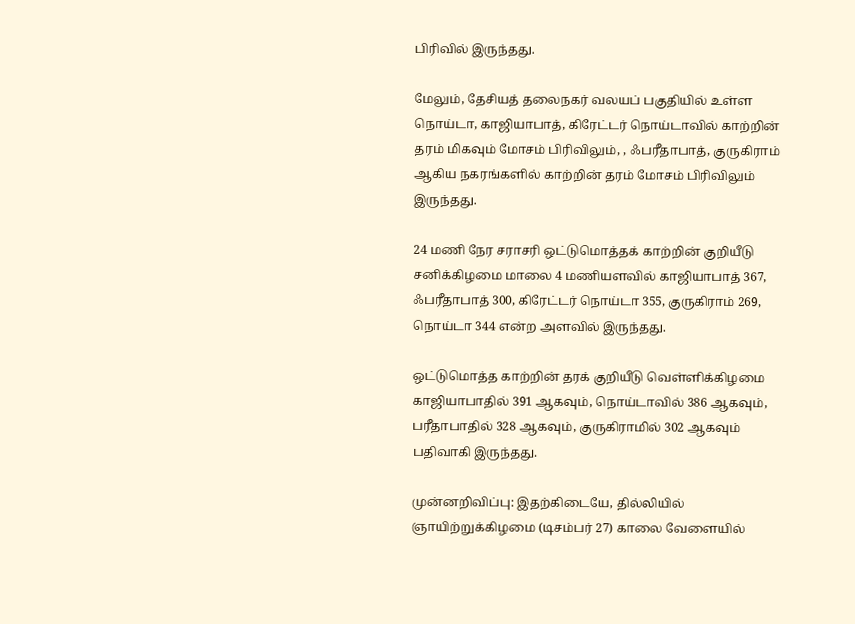பிரிவில் இருந்தது.

மேலும், தேசியத் தலைநகர் வலயப் பகுதியில் உள்ள நொய்டா, காஜியாபாத், கிரேட்டர் நொய்டாவில் காற்றின் தரம் மிகவும் மோசம் பிரிவிலும், , ஃபரீதாபாத், குருகிராம் ஆகிய நகரங்களில் காற்றின் தரம் மோசம் பிரிவிலும் இருந்தது.

24 மணி நேர சராசரி ஒட்டுமொத்தக் காற்றின் குறியீடு சனிக்கிழமை மாலை 4 மணியளவில் காஜியாபாத் 367, ஃபரீதாபாத் 300, கிரேட்டர் நொய்டா 355, குருகிராம் 269, நொய்டா 344 என்ற அளவில் இருந்தது.

ஒட்டுமொத்த காற்றின் தரக் குறியீடு வெள்ளிக்கிழமை காஜியாபாதில் 391 ஆகவும், நொய்டாவில் 386 ஆகவும், பரீதாபாதில் 328 ஆகவும், குருகிராமில் 302 ஆகவும் பதிவாகி இருந்தது.

முன்னறிவிப்பு: இதற்கிடையே, தில்லியில் ஞாயிற்றுக்கிழமை (டிசம்பர் 27) காலை வேளையில்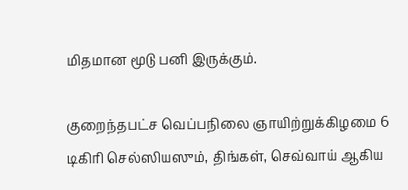மிதமான மூடு பனி இருக்கும்.

குறைந்தபட்ச வெப்பநிலை ஞாயிற்றுக்கிழமை 6 டிகிரி செல்ஸியஸும், திங்கள், செவ்வாய் ஆகிய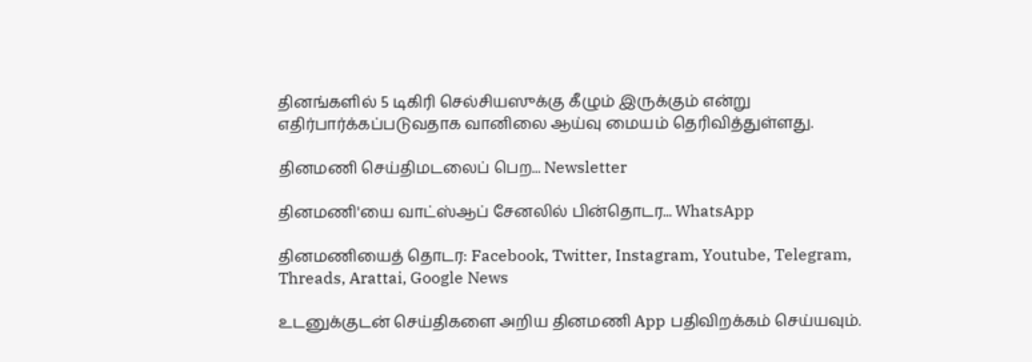தினங்களில் 5 டிகிரி செல்சியஸுக்கு கீழும் இருக்கும் என்று எதிர்பார்க்கப்படுவதாக வானிலை ஆய்வு மையம் தெரிவித்துள்ளது.

தினமணி செய்திமடலைப் பெற... Newsletter

தினமணி'யை வாட்ஸ்ஆப் சேனலில் பின்தொடர... WhatsApp

தினமணியைத் தொடர: Facebook, Twitter, Instagram, Youtube, Telegram, Threads, Arattai, Google News

உடனுக்குடன் செய்திகளை அறிய தினமணி App பதிவிறக்கம் செய்யவும்.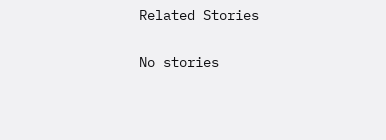Related Stories

No stories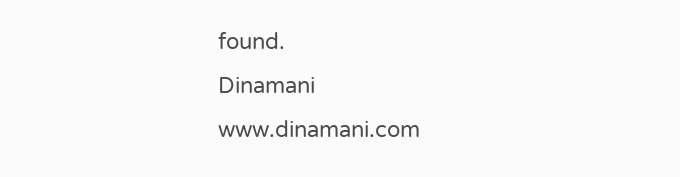found.
Dinamani
www.dinamani.com